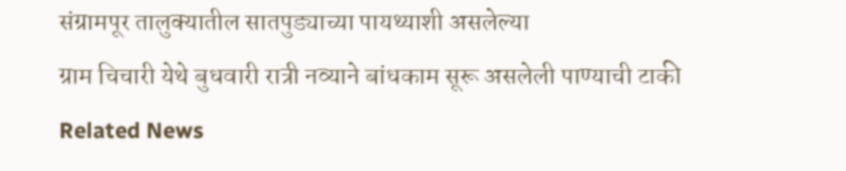संग्रामपूर तालुक्यातील सातपुड्याच्या पायथ्याशी असलेल्या
ग्राम चिचारी येथे बुधवारी रात्री नव्याने बांधकाम सूरू असलेली पाण्याची टाकी
Related News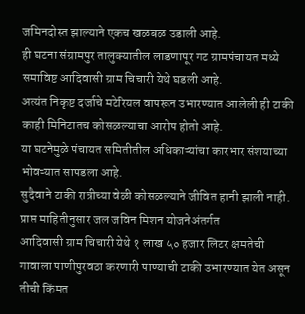जमिनदोस्त झाल्याने एकच खळबळ उडाली आहे.
ही घटना संग्रामपुर तालुक्यातील लाडणापूर गट ग्रामपंचायत मध्ये
समाविष्ट आदिवासी ग्राम चिचारी येथे घडली आहे.
अत्यंत निकृष्ट दर्जाचे मटेरियल वापरून उभारण्यात आलेली ही टाकी
काही मिनिटातच कोसळल्याचा आरोप होतो आहे.
या घटनेमुळे पंचायत समितीतील अधिकाऱ्यांचा कारभार संशयाच्या भोवऱ्यात सापडला आहे.
सुदैवाने टाकी रात्रीच्या वेळी कोसळल्याने जीवित हानी झाली नाही.
प्राप्त माहितीनुसार जल जविन मिशन योजनेअंतर्गत
आदिवासी ग्राम चिचारी येथे १ लाख ५० हजार लिटर क्षमतेची
गावाला पाणीपुरवठा करणारी पाण्याची टाकी उभारण्यात येत असून
तीची किंमत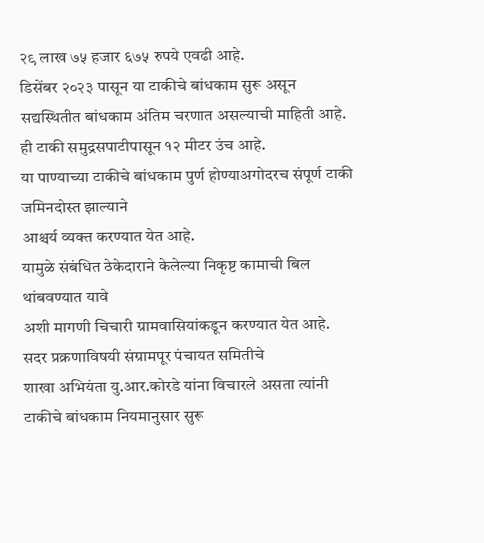२९ लाख ७५ हजार ६७५ रुपये एवढी आहे.
डिसेंबर २०२३ पासून या टाकीचे बांधकाम सुरू असून
सद्यस्थितीत बांधकाम अंतिम चरणात असल्याची माहिती आहे.
ही टाकी समुद्रसपाटीपासून १२ मीटर उंच आहे.
या पाण्याच्या टाकीचे बांधकाम पुर्ण होण्याअगोदरच संपूर्ण टाकी जमिनदोस्त झाल्याने
आश्चर्य व्यक्त करण्यात येत आहे.
यामुळे संबंधित ठेकेदाराने केलेल्या निकृष्ट कामाची बिल थांबवण्यात यावे
अशी मागणी चिचारी ग्रामवासियांकडून करण्यात येत आहे.
सदर प्रक्रणाविषयी संग्रामपूर पंचायत समितीचे
शाखा अभियंता यु.आर.कोरडे यांना विचारले असता त्यांनी
टाकीचे बांधकाम नियमानुसार सुरू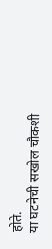होते.
या घटनेची सखोल चौकशी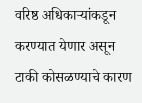वरिष्ठ अधिकाऱ्यांकडून करण्यात येणार असून
टाकी कोसळण्याचे कारण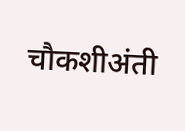चौकशीअंती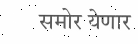समोर येणार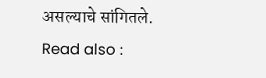असल्याचे सांगितले.
Read also :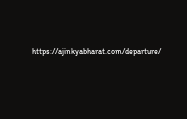https://ajinkyabharat.com/departure/